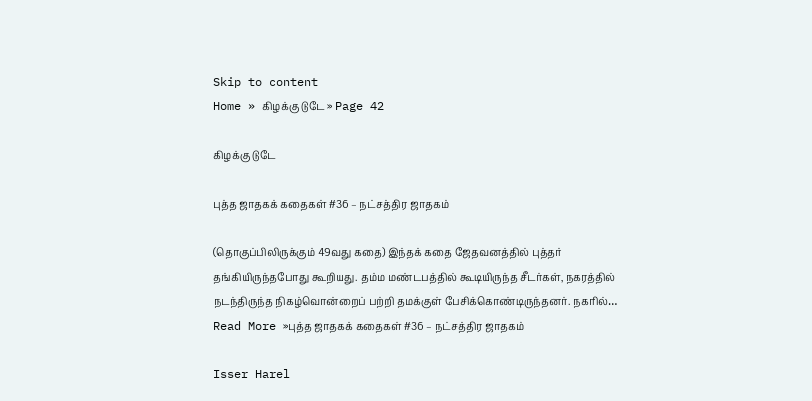Skip to content
Home » கிழக்கு டுடே » Page 42

கிழக்கு டுடே

புத்த ஜாதகக் கதைகள் #36 – நட்சத்திர ஜாதகம்

(தொகுப்பிலிருக்கும் 49வது கதை) இந்தக் கதை ஜேதவனத்தில் புத்தர் தங்கியிருந்தபோது கூறியது. தம்ம மண்டபத்தில் கூடியிருந்த சீடர்கள், நகரத்தில் நடந்திருந்த நிகழ்வொன்றைப் பற்றி தமக்குள் பேசிக்கொண்டிருந்தனர். நகரில்… Read More »புத்த ஜாதகக் கதைகள் #36 – நட்சத்திர ஜாதகம்

Isser Harel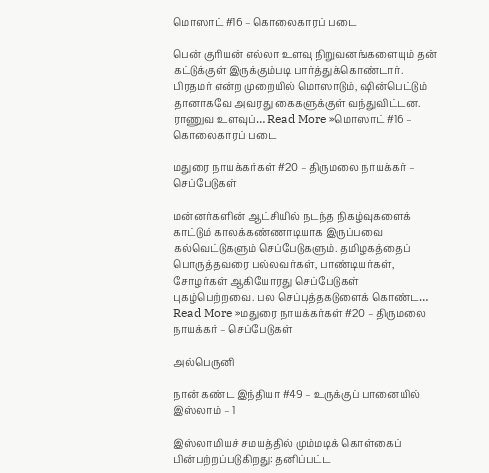மொஸாட் #16 – கொலைகாரப் படை

பென் குரியன் எல்லா உளவு நிறுவனங்களையும் தன் கட்டுக்குள் இருக்கும்படி பார்த்துக்கொண்டார். பிரதமர் என்ற முறையில் மொஸாடும், ஷின்பெட்டும் தானாகவே அவரது கைகளுக்குள் வந்துவிட்டன. ராணுவ உளவுப்… Read More »மொஸாட் #16 – கொலைகாரப் படை

மதுரை நாயக்கர்கள் #20 – திருமலை நாயக்கர் – செப்பேடுகள்

மன்னர்களின் ஆட்சியில் நடந்த நிகழ்வுகளைக் காட்டும் காலக்கண்ணாடியாக இருப்பவை கல்வெட்டுகளும் செப்பேடுகளும். தமிழகத்தைப் பொருத்தவரை பல்லவர்கள், பாண்டியர்கள், சோழர்கள் ஆகியோரது செப்பேடுகள் புகழ்பெற்றவை. பல செப்புத்தகடுளைக் கொண்ட… Read More »மதுரை நாயக்கர்கள் #20 – திருமலை நாயக்கர் – செப்பேடுகள்

அல்பெருனி

நான் கண்ட இந்தியா #49 – உருக்குப் பானையில் இஸ்லாம் – 1

இஸ்லாமியச் சமயத்தில் மும்மடிக் கொள்கைப் பின்பற்றப்படுகிறது: தனிப்பட்ட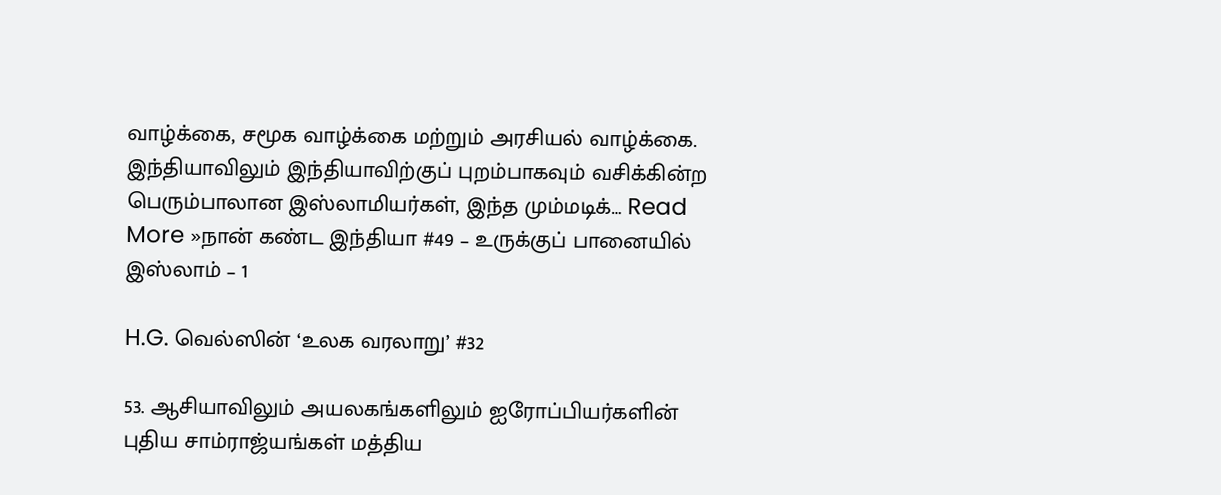வாழ்க்கை, சமூக வாழ்க்கை மற்றும் அரசியல் வாழ்க்கை. இந்தியாவிலும் இந்தியாவிற்குப் புறம்பாகவும் வசிக்கின்ற பெரும்பாலான இஸ்லாமியர்கள், இந்த மும்மடிக்… Read More »நான் கண்ட இந்தியா #49 – உருக்குப் பானையில் இஸ்லாம் – 1

H.G. வெல்ஸின் ‘உலக வரலாறு’ #32

53. ஆசியாவிலும் அயலகங்களிலும் ஐரோப்பியர்களின் புதிய சாம்ராஜ்யங்கள் மத்திய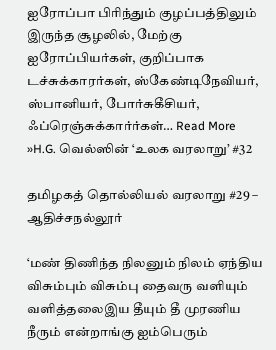ஐரோப்பா பிரிந்தும் குழப்பத்திலும் இருந்த சூழலில், மேற்கு ஐரோப்பியர்கள், குறிப்பாக டச்சுக்காரர்கள், ஸ்கேண்டிநேவியர், ஸ்பானியர், போர்சுகீசியர், ஃப்ரெஞ்சுக்கார்ர்கள்… Read More »H.G. வெல்ஸின் ‘உலக வரலாறு’ #32

தமிழகத் தொல்லியல் வரலாறு #29 – ஆதிச்சநல்லூர்

‘மண் திணிந்த நிலனும் நிலம் ஏந்திய விசும்பும் விசும்பு தைவரு வளியும் வளித்தலைஇய தீயும் தீ முரணிய நீரும் என்றாங்கு ஐம்பெரும்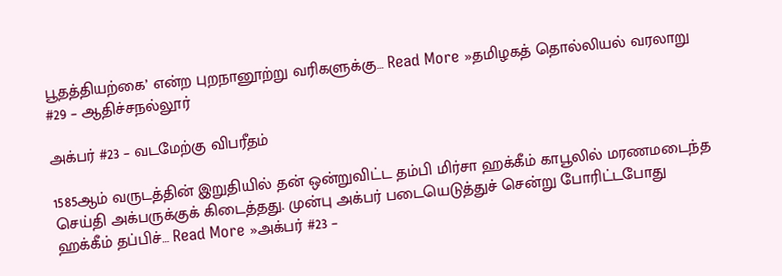பூதத்தியற்கை’ என்ற புறநானூற்று வரிகளுக்கு… Read More »தமிழகத் தொல்லியல் வரலாறு #29 – ஆதிச்சநல்லூர்

அக்பர் #23 – வடமேற்கு விபரீதம்

1585ஆம் வருடத்தின் இறுதியில் தன் ஒன்றுவிட்ட தம்பி மிர்சா ஹக்கீம் காபூலில் மரணமடைந்த செய்தி அக்பருக்குக் கிடைத்தது. முன்பு அக்பர் படையெடுத்துச் சென்று போரிட்டபோது ஹக்கீம் தப்பிச்… Read More »அக்பர் #23 –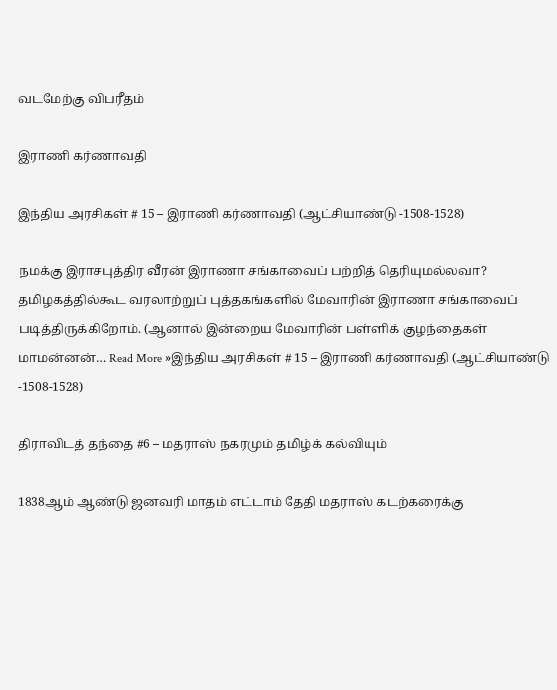வடமேற்கு விபரீதம்

இராணி கர்ணாவதி

இந்திய அரசிகள் # 15 – இராணி கர்ணாவதி (ஆட்சியாண்டு -1508-1528)

நமக்கு இராசபுத்திர வீரன் இராணா சங்காவைப் பற்றித் தெரியுமல்லவா? தமிழகத்தில்கூட வரலாற்றுப் புத்தகங்களில் மேவாரின் இராணா சங்காவைப் படித்திருக்கிறோம். (ஆனால் இன்றைய மேவாரின் பள்ளிக் குழந்தைகள் மாமன்னன்… Read More »இந்திய அரசிகள் # 15 – இராணி கர்ணாவதி (ஆட்சியாண்டு -1508-1528)

திராவிடத் தந்தை #6 – மதராஸ் நகரமும் தமிழ்க் கல்வியும்

1838ஆம் ஆண்டு ஜனவரி மாதம் எட்டாம் தேதி மதராஸ் கடற்கரைக்கு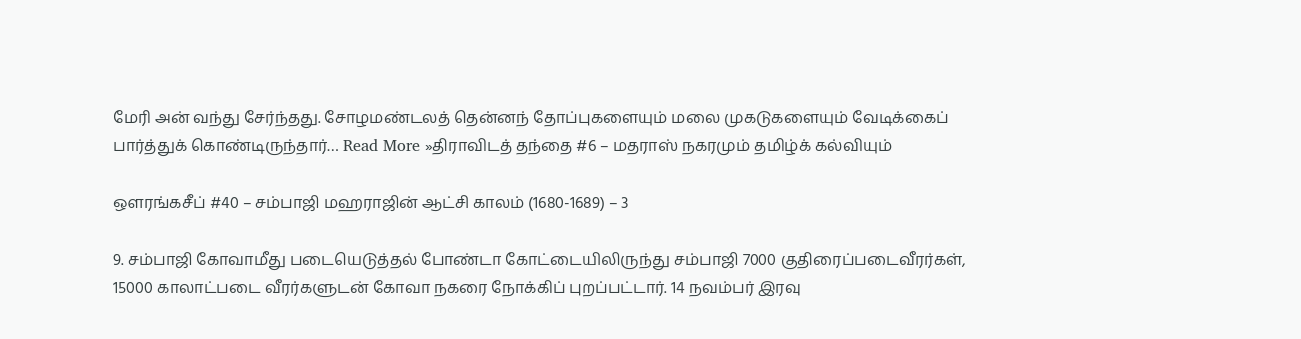மேரி அன் வந்து சேர்ந்தது. சோழமண்டலத் தென்னந் தோப்புகளையும் மலை முகடுகளையும் வேடிக்கைப் பார்த்துக் கொண்டிருந்தார்… Read More »திராவிடத் தந்தை #6 – மதராஸ் நகரமும் தமிழ்க் கல்வியும்

ஔரங்கசீப் #40 – சம்பாஜி மஹராஜின் ஆட்சி காலம் (1680-1689) – 3

9. சம்பாஜி கோவாமீது படையெடுத்தல் போண்டா கோட்டையிலிருந்து சம்பாஜி 7000 குதிரைப்படைவீரர்கள், 15000 காலாட்படை வீரர்களுடன் கோவா நகரை நோக்கிப் புறப்பட்டார். 14 நவம்பர் இரவு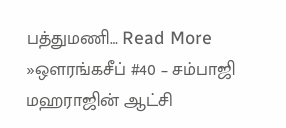பத்துமணி… Read More »ஔரங்கசீப் #40 – சம்பாஜி மஹராஜின் ஆட்சி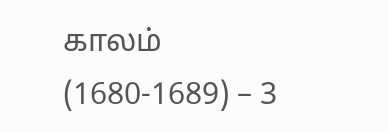காலம் (1680-1689) – 3